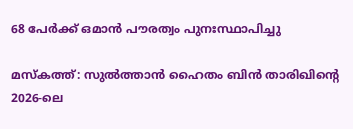68 പേർക്ക് ഒമാൻ പൗരത്വം പുനഃസ്ഥാപിച്ചു

മസ്‌കത്ത്: സുൽത്താൻ ഹൈതം ബിൻ താരിഖിന്റെ 2026-ലെ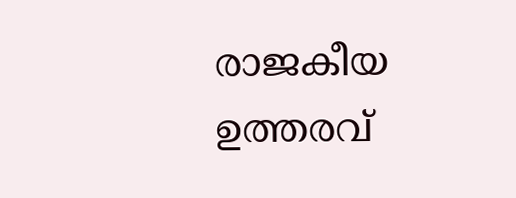രാജകീയ ഉത്തരവ്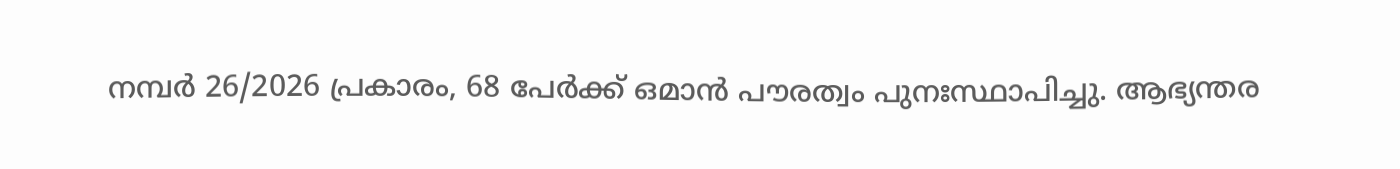നമ്പർ 26/2026 പ്രകാരം, 68 പേർക്ക് ഒമാൻ പൗരത്വം പുനഃസ്ഥാപിച്ചു. ആഭ്യന്തര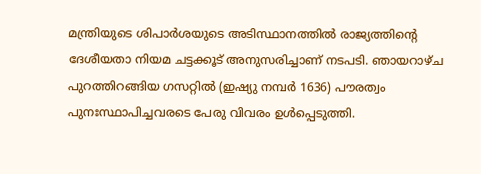മന്ത്രിയുടെ ശിപാർശയുടെ അടിസ്ഥാനത്തിൽ രാജ്യത്തിന്റെ ദേശീയതാ നിയമ ചട്ടക്കൂട് അനുസരിച്ചാണ് നടപടി. ഞായറാഴ്ച പുറത്തിറങ്ങിയ ഗസറ്റിൽ (ഇഷ്യു നമ്പർ 1636) പൗരത്വം പുനഃസ്ഥാപിച്ചവരടെ പേരു വിവരം ഉൾപ്പെടുത്തി.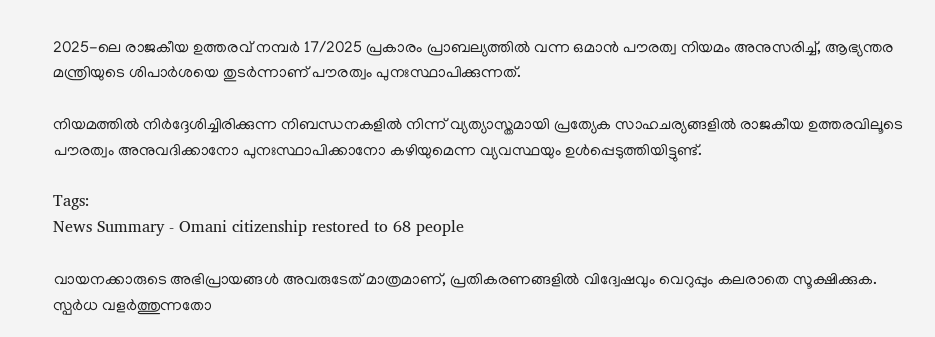2025-ലെ രാജകീയ ഉത്തരവ് നമ്പർ 17/2025 പ്രകാരം പ്രാബല്യത്തിൽ വന്ന ഒമാൻ പൗരത്വ നിയമം അനുസരിച്ച്, ആഭ്യന്തര മന്ത്രിയുടെ ശിപാർശയെ തുടർന്നാണ് പൗരത്വം പുനഃസ്ഥാപിക്കുന്നത്.

നിയമത്തിൽ നിർദ്ദേശിച്ചിരിക്കുന്ന നിബന്ധനകളിൽ നിന്ന് വ്യത്യാസ്തമായി പ്രത്യേക സാഹചര്യങ്ങളിൽ രാജകീയ ഉത്തരവിലൂടെ പൗരത്വം അനുവദിക്കാനോ പുനഃസ്ഥാപിക്കാനോ കഴിയുമെന്ന വ്യവസ്ഥയും ഉൾപ്പെടുത്തിയിട്ടുണ്ട്.

Tags:
News Summary - Omani citizenship restored to 68 people

വായനക്കാരുടെ അഭിപ്രായങ്ങള്‍ അവരുടേത് മാത്രമാണ്, പ്രതികരണങ്ങളിൽ വിദ്വേഷവും വെറുപ്പും കലരാതെ സൂക്ഷിക്കുക. സ്പർധ വളർത്തുന്നതോ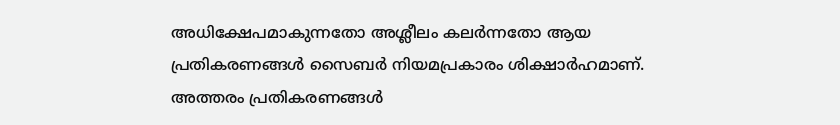അധിക്ഷേപമാകുന്നതോ അശ്ലീലം കലർന്നതോ ആയ പ്രതികരണങ്ങൾ സൈബർ നിയമപ്രകാരം ശിക്ഷാർഹമാണ്. അത്തരം പ്രതികരണങ്ങൾ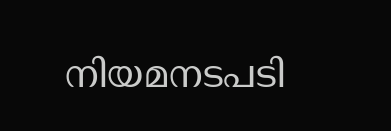നിയമനടപടി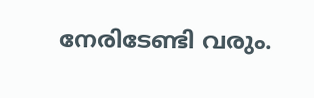നേരിടേണ്ടി വരും.